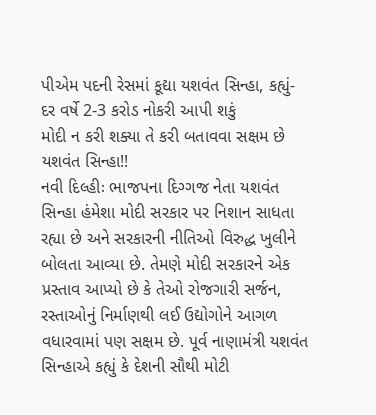પીએમ પદની રેસમાં કૂદ્યા યશવંત સિન્હા, કહ્યું- દર વર્ષે 2-3 કરોડ નોકરી આપી શકું
મોદી ન કરી શક્યા તે કરી બતાવવા સક્ષમ છે યશવંત સિન્હા!!
નવી દિલ્હીઃ ભાજપના દિગ્ગજ નેતા યશવંત સિન્હા હંમેશા મોદી સરકાર પર નિશાન સાધતા રહ્યા છે અને સરકારની નીતિઓ વિરુદ્ધ ખુલીને બોલતા આવ્યા છે. તેમણે મોદી સરકારને એક પ્રસ્તાવ આપ્યો છે કે તેઓ રોજગારી સર્જન, રસ્તાઓનું નિર્માણથી લઈ ઉદ્યોગોને આગળ વધારવામાં પણ સક્ષમ છે. પૂર્વ નાણામંત્રી યશવંત સિન્હાએ કહ્યું કે દેશની સૌથી મોટી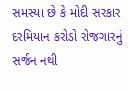સમસ્યા છે કે મોદી સરકાર દરમિયાન કરોડો રોજગારનું સર્જન નથી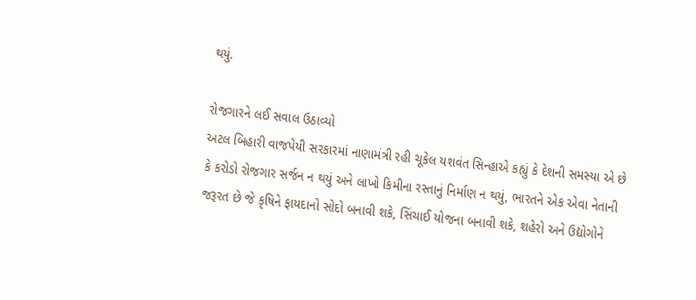થયું.

રોજગારને લઈ સવાલ ઉઠાવ્યો
અટલ બિહારી વાજપેયી સરકારમાં નાણામંત્રી રહી ચૂકેલ યશવંત સિન્હાએ કહ્યું કે દેશની સમસ્યા એ છે કે કરોડો રોજગાર સર્જન ન થયું અને લાખો કિમીના રસ્તાનું નિર્માણ ન થયું, ભારતને એક એવા નેતાની જરૂરત છે જે કૃષિને ફાયદાનો સોદો બનાવી શકે, સિંચાઈ યોજના બનાવી શકે, શહેરો અને ઉદ્યોગોને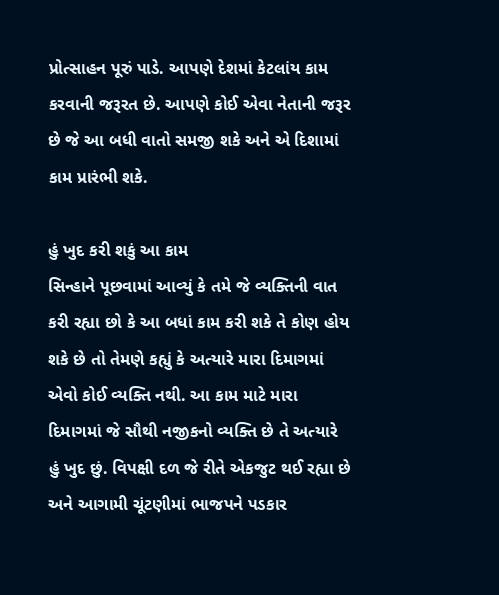પ્રોત્સાહન પૂરું પાડે. આપણે દેશમાં કેટલાંય કામ કરવાની જરૂરત છે. આપણે કોઈ એવા નેતાની જરૂર છે જે આ બધી વાતો સમજી શકે અને એ દિશામાં કામ પ્રારંભી શકે.

હું ખુદ કરી શકું આ કામ
સિન્હાને પૂછવામાં આવ્યું કે તમે જે વ્યક્તિની વાત કરી રહ્યા છો કે આ બધાં કામ કરી શકે તે કોણ હોય શકે છે તો તેમણે કહ્યું કે અત્યારે મારા દિમાગમાં એવો કોઈ વ્યક્તિ નથી. આ કામ માટે મારા દિમાગમાં જે સૌથી નજીકનો વ્યક્તિ છે તે અત્યારે હું ખુદ છું. વિપક્ષી દળ જે રીતે એકજુટ થઈ રહ્યા છે અને આગામી ચૂંટણીમાં ભાજપને પડકાર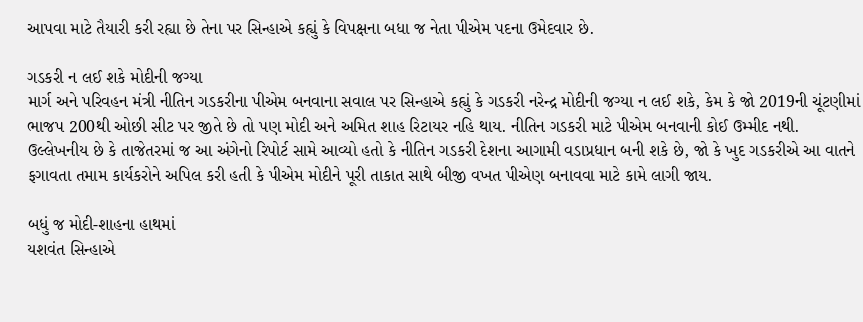આપવા માટે તૈયારી કરી રહ્યા છે તેના પર સિન્હાએ કહ્યું કે વિપક્ષના બધા જ નેતા પીએમ પદના ઉમેદવાર છે.

ગડકરી ન લઈ શકે મોદીની જગ્યા
માર્ગ અને પરિવહન મંત્રી નીતિન ગડકરીના પીએમ બનવાના સવાલ પર સિન્હાએ કહ્યું કે ગડકરી નરેન્દ્ર મોદીની જગ્યા ન લઈ શકે, કેમ કે જો 2019ની ચૂંટણીમાં ભાજપ 200થી ઓછી સીટ પર જીતે છે તો પણ મોદી અને અમિત શાહ રિટાયર નહિ થાય. નીતિન ગડકરી માટે પીએમ બનવાની કોઈ ઉમ્મીદ નથી. ઉલ્લેખનીય છે કે તાજેતરમાં જ આ અંગેનો રિપોર્ટ સામે આવ્યો હતો કે નીતિન ગડકરી દેશના આગામી વડાપ્રધાન બની શકે છે, જો કે ખુદ ગડકરીએ આ વાતને ફગાવતા તમામ કાર્યકરોને અપિલ કરી હતી કે પીએમ મોદીને પૂરી તાકાત સાથે બીજી વખત પીએણ બનાવવા માટે કામે લાગી જાય.

બધું જ મોદી-શાહના હાથમાં
યશવંત સિન્હાએ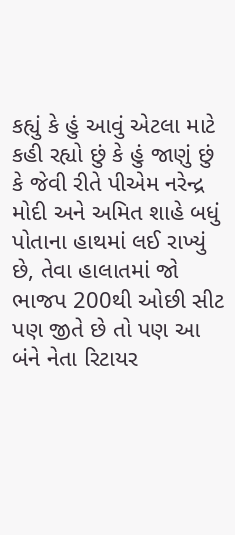કહ્યું કે હું આવું એટલા માટે કહી રહ્યો છું કે હું જાણું છું કે જેવી રીતે પીએમ નરેન્દ્ર મોદી અને અમિત શાહે બધું પોતાના હાથમાં લઈ રાખ્યું છે, તેવા હાલાતમાં જો ભાજપ 200થી ઓછી સીટ પણ જીતે છે તો પણ આ બંને નેતા રિટાયર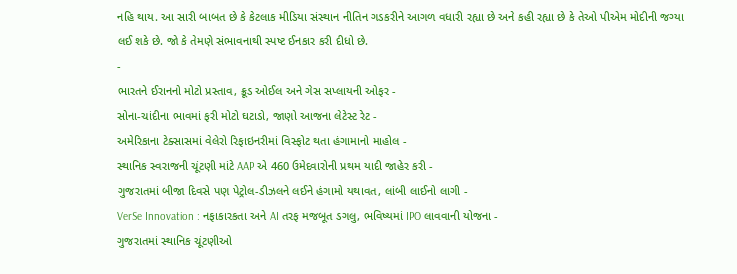નહિ થાય. આ સારી બાબત છે કે કેટલાક મીડિયા સંસ્થાન નીતિન ગડકરીને આગળ વધારી રહ્યા છે અને કહી રહ્યા છે કે તેઓ પીએમ મોદીની જગ્યા લઈ શકે છે. જો કે તેમણે સંભાવનાથી સ્પષ્ટ ઈનકાર કરી દીધો છે.
-
ભારતને ઈરાનનો મોટો પ્રસ્તાવ, ક્રૂડ ઓઈલ અને ગેસ સપ્લાયની ઓફર -
સોના-ચાંદીના ભાવમાં ફરી મોટો ઘટાડો, જાણો આજના લેટેસ્ટ રેટ -
અમેરિકાના ટેક્સાસમાં વેલેરો રિફાઇનરીમાં વિસ્ફોટ થતા હંગામાનો માહોલ -
સ્થાનિક સ્વરાજની ચૂંટણી માંટે AAP એ 460 ઉમેદવારોની પ્રથમ યાદી જાહેર કરી -
ગુજરાતમાં બીજા દિવસે પણ પેટ્રોલ-ડીઝલને લઈને હંગામો યથાવત, લાંબી લાઈનો લાગી -
VerSe Innovation : નફાકારકતા અને AI તરફ મજબૂત ડગલુ, ભવિષ્યમાં IPO લાવવાની યોજના -
ગુજરાતમાં સ્થાનિક ચૂંટણીઓ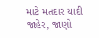માટે મતદાર યાદી જાહેર, જાણો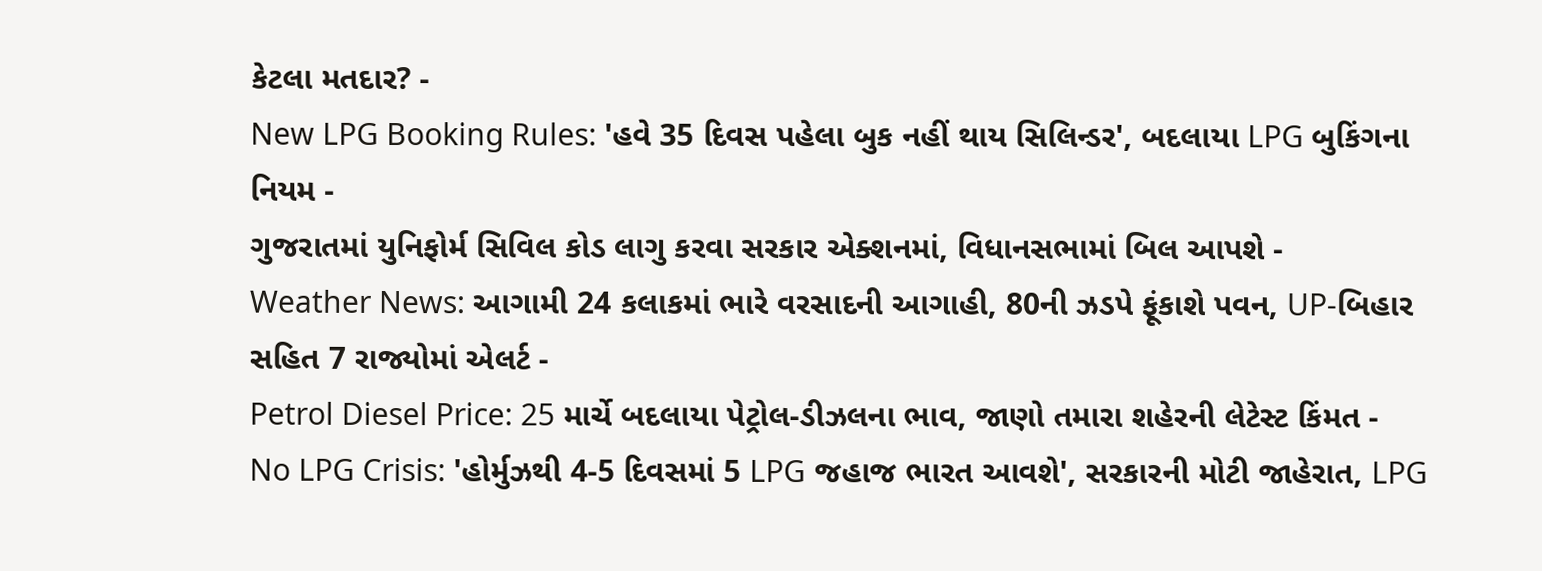કેટલા મતદાર? -
New LPG Booking Rules: 'હવે 35 દિવસ પહેલા બુક નહીં થાય સિલિન્ડર', બદલાયા LPG બુકિંગના નિયમ -
ગુજરાતમાં યુનિફોર્મ સિવિલ કોડ લાગુ કરવા સરકાર એક્શનમાં, વિધાનસભામાં બિલ આપશે -
Weather News: આગામી 24 કલાકમાં ભારે વરસાદની આગાહી, 80ની ઝડપે ફૂંકાશે પવન, UP-બિહાર સહિત 7 રાજ્યોમાં એલર્ટ -
Petrol Diesel Price: 25 માર્ચે બદલાયા પેટ્રોલ-ડીઝલના ભાવ, જાણો તમારા શહેરની લેટેસ્ટ કિંમત -
No LPG Crisis: 'હોર્મુઝથી 4-5 દિવસમાં 5 LPG જહાજ ભારત આવશે', સરકારની મોટી જાહેરાત, LPG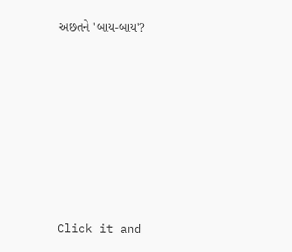અછતને 'બાય-બાય'?








Click it and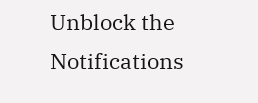Unblock the Notifications